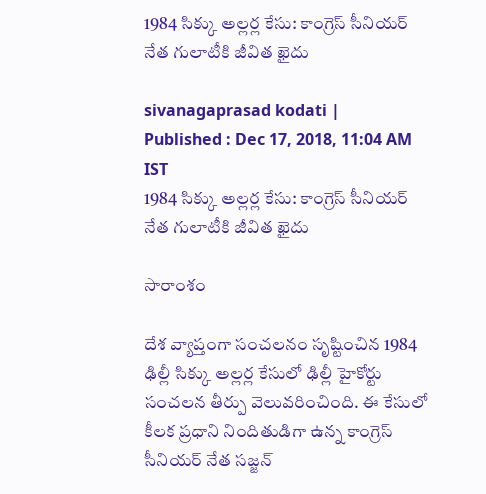1984 సిక్కు అల్లర్ల కేసు: కాంగ్రెస్‌ సీనియర్ నేత గులాటీకి జీవిత ఖైదు

sivanagaprasad kodati |
Published : Dec 17, 2018, 11:04 AM IST
1984 సిక్కు అల్లర్ల కేసు: కాంగ్రెస్‌ సీనియర్ నేత గులాటీకి జీవిత ఖైదు

సారాంశం

దేశ వ్యాప్తంగా సంచలనం సృష్టించిన 1984 ఢిల్లీ సిక్కు అల్లర్ల కేసులో ఢిల్లీ హైకోర్టు సంచలన తీర్పు వెలువరించింది. ఈ కేసులో కీలక ప్రధాని నిందితుడిగా ఉన్న కాంగ్రెస్ సీనియర్ నేత సజ్జన్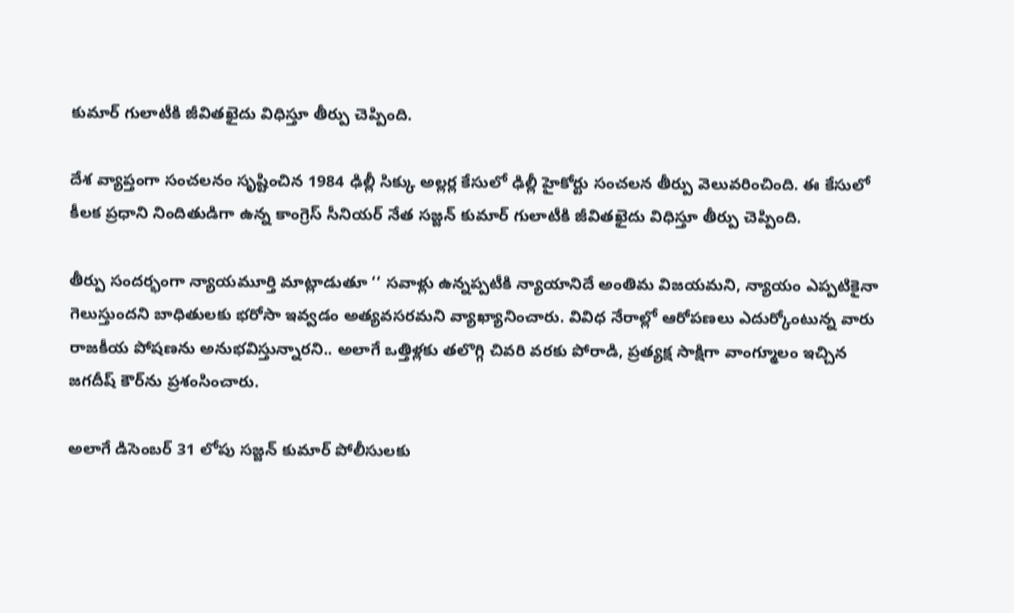కుమార్ గులాటీకి జీవితఖైదు విధిస్తూ తీర్పు చెప్పింది.

దేశ వ్యాప్తంగా సంచలనం సృష్టించిన 1984 ఢిల్లీ సిక్కు అల్లర్ల కేసులో ఢిల్లీ హైకోర్టు సంచలన తీర్పు వెలువరించింది. ఈ కేసులో కీలక ప్రధాని నిందితుడిగా ఉన్న కాంగ్రెస్ సీనియర్ నేత సజ్జన్ కుమార్ గులాటీకి జీవితఖైదు విధిస్తూ తీర్పు చెప్పింది.

తీర్పు సందర్భంగా న్యాయమూర్తి మాట్లాడుతూ ‘‘ సవాళ్లు ఉన్నప్పటీకి న్యాయానిదే అంతిమ విజయమని, న్యాయం ఎప్పటికైనా గెలుస్తుందని బాధితులకు భరోసా ఇవ్వడం అత్యవసరమని వ్యాఖ్యానించారు. వివిధ నేరాల్లో ఆరోపణలు ఎదుర్కోంటున్న వారు రాజకీయ పోషణను అనుభవిస్తున్నారని.. అలాగే ఒత్తిళ్లకు తలొగ్గి చివరి వరకు పోరాడి, ప్రత్యక్ష సాక్షిగా వాంగ్మూలం ఇచ్చిన జగదీష్ కౌర్‌ను ప్రశంసించారు.

అలాగే డిసెంబర్ 31 లోపు సజ్జన్ కుమార్ పోలీసులకు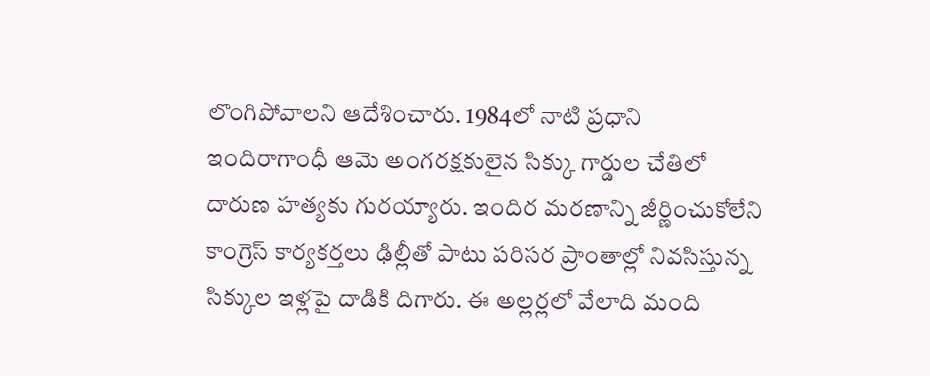లొంగిపోవాలని ఆదేశించారు. 1984లో నాటి ప్రధాని ఇందిరాగాంధీ ఆమె అంగరక్షకులైన సిక్కు గార్డుల చేతిలో దారుణ హత్యకు గురయ్యారు. ఇందిర మరణాన్ని జీర్ణించుకోలేని కాంగ్రెస్ కార్యకర్తలు ఢిల్లీతో పాటు పరిసర ప్రాంతాల్లో నివసిస్తున్న సిక్కుల ఇళ్లపై దాడికి దిగారు. ఈ అల్లర్లలో వేలాది మంది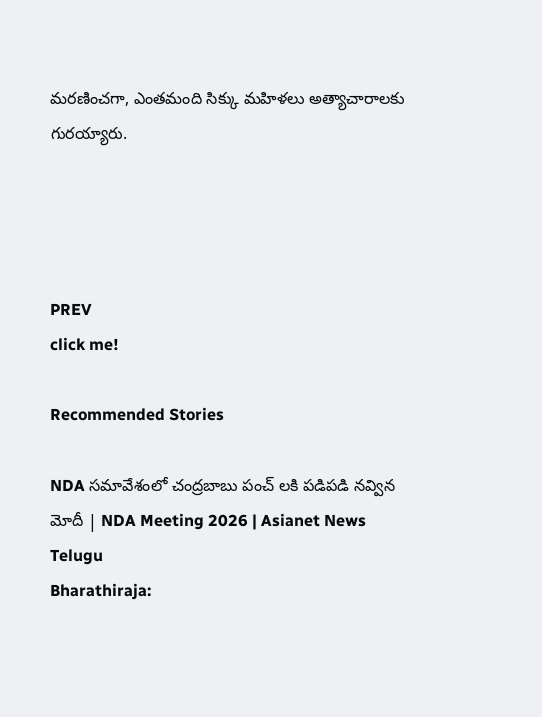మరణించగా, ఎంతమంది సిక్కు మహిళలు అత్యాచారాలకు గురయ్యారు.




PREV
click me!

Recommended Stories

NDA సమావేశంలో చంద్రబాబు పంచ్ లకి పడిపడి నవ్విన మోదీ | NDA Meeting 2026 | Asianet News Telugu
Bharathiraja: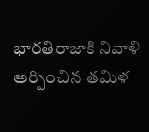భారతిరాజాకి నివాళి అర్పించిన తమిళ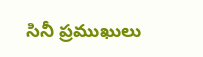సినీ ప్రముఖులు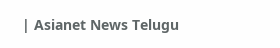| Asianet News Telugu